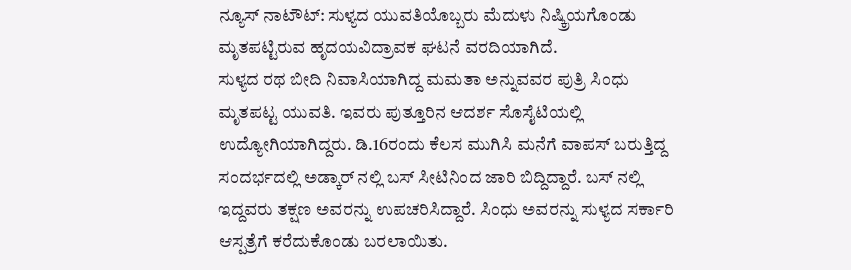ನ್ಯೂಸ್ ನಾಟೌಟ್: ಸುಳ್ಯದ ಯುವತಿಯೊಬ್ಬರು ಮೆದುಳು ನಿಷ್ಕ್ರಿಯಗೊಂಡು ಮೃತಪಟ್ಟಿರುವ ಹೃದಯವಿದ್ರಾವಕ ಘಟನೆ ವರದಿಯಾಗಿದೆ.
ಸುಳ್ಯದ ರಥ ಬೀದಿ ನಿವಾಸಿಯಾಗಿದ್ದ ಮಮತಾ ಅನ್ನುವವರ ಪುತ್ರಿ ಸಿಂಧು ಮೃತಪಟ್ಟ ಯುವತಿ. ಇವರು ಪುತ್ತೂರಿನ ಆದರ್ಶ ಸೊಸೈಟಿಯಲ್ಲಿ ಉದ್ಯೋಗಿಯಾಗಿದ್ದರು. ಡಿ.16ರಂದು ಕೆಲಸ ಮುಗಿಸಿ ಮನೆಗೆ ವಾಪಸ್ ಬರುತ್ತಿದ್ದ ಸಂದರ್ಭದಲ್ಲಿ ಅಡ್ಕಾರ್ ನಲ್ಲಿ ಬಸ್ ಸೀಟಿನಿಂದ ಜಾರಿ ಬಿದ್ದಿದ್ದಾರೆ. ಬಸ್ ನಲ್ಲಿ ಇದ್ದವರು ತಕ್ಷಣ ಅವರನ್ನು ಉಪಚರಿಸಿದ್ದಾರೆ. ಸಿಂಧು ಅವರನ್ನು ಸುಳ್ಯದ ಸರ್ಕಾರಿ ಆಸ್ಪತ್ರೆಗೆ ಕರೆದುಕೊಂಡು ಬರಲಾಯಿತು.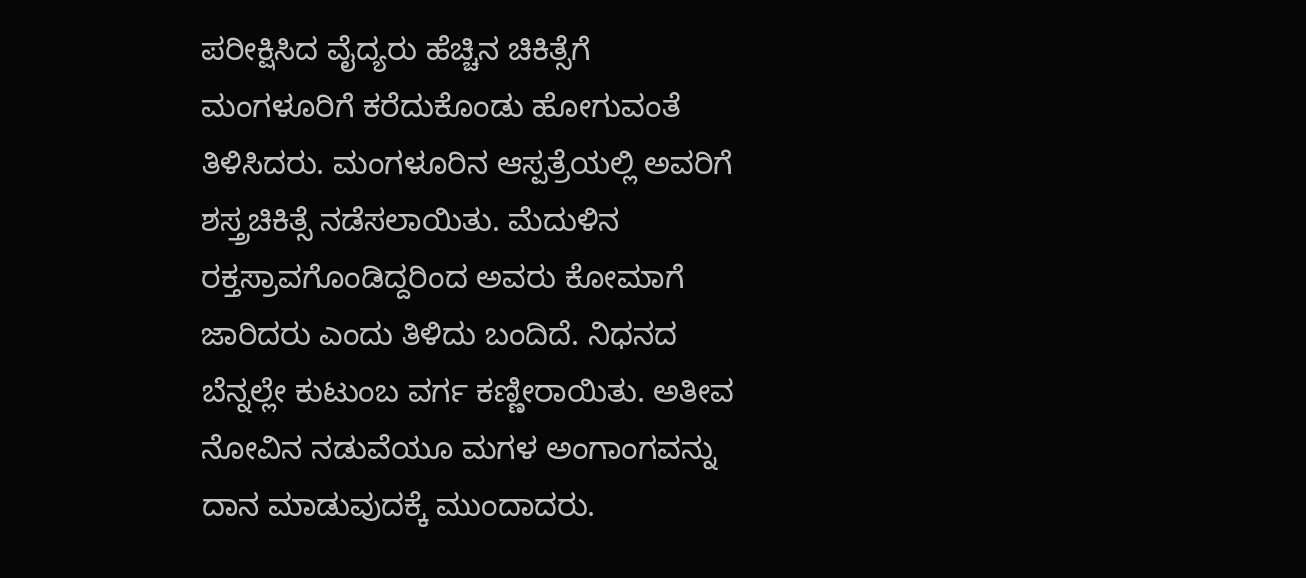ಪರೀಕ್ಷಿಸಿದ ವೈದ್ಯರು ಹೆಚ್ಚಿನ ಚಿಕಿತ್ಸೆಗೆ ಮಂಗಳೂರಿಗೆ ಕರೆದುಕೊಂಡು ಹೋಗುವಂತೆ ತಿಳಿಸಿದರು. ಮಂಗಳೂರಿನ ಆಸ್ಪತ್ರೆಯಲ್ಲಿ ಅವರಿಗೆ ಶಸ್ತ್ರಚಿಕಿತ್ಸೆ ನಡೆಸಲಾಯಿತು. ಮೆದುಳಿನ ರಕ್ತಸ್ರಾವಗೊಂಡಿದ್ದರಿಂದ ಅವರು ಕೋಮಾಗೆ ಜಾರಿದರು ಎಂದು ತಿಳಿದು ಬಂದಿದೆ. ನಿಧನದ ಬೆನ್ನಲ್ಲೇ ಕುಟುಂಬ ವರ್ಗ ಕಣ್ಣೀರಾಯಿತು. ಅತೀವ ನೋವಿನ ನಡುವೆಯೂ ಮಗಳ ಅಂಗಾಂಗವನ್ನು ದಾನ ಮಾಡುವುದಕ್ಕೆ ಮುಂದಾದರು.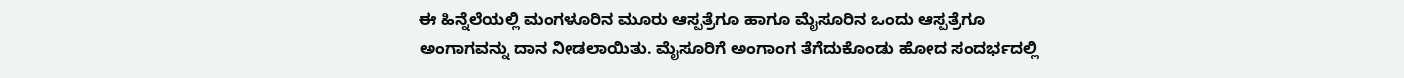ಈ ಹಿನ್ನೆಲೆಯಲ್ಲಿ ಮಂಗಳೂರಿನ ಮೂರು ಆಸ್ಪತ್ರೆಗೂ ಹಾಗೂ ಮೈಸೂರಿನ ಒಂದು ಆಸ್ಪತ್ರೆಗೂ ಅಂಗಾಗವನ್ನು ದಾನ ನೀಡಲಾಯಿತು. ಮೈಸೂರಿಗೆ ಅಂಗಾಂಗ ತೆಗೆದುಕೊಂಡು ಹೋದ ಸಂದರ್ಭದಲ್ಲಿ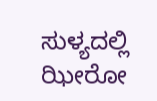ಸುಳ್ಯದಲ್ಲಿ ಝೀರೋ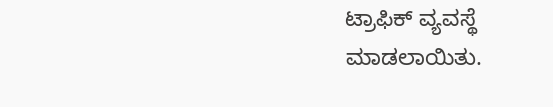ಟ್ರಾಫಿಕ್ ವ್ಯವಸ್ಥೆ ಮಾಡಲಾಯಿತು.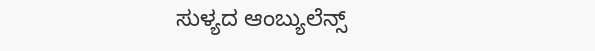ಸುಳ್ಯದ ಆಂಬ್ಯುಲೆನ್ಸ್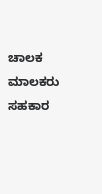ಚಾಲಕ ಮಾಲಕರು ಸಹಕಾರ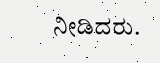ನೀಡಿದರು.